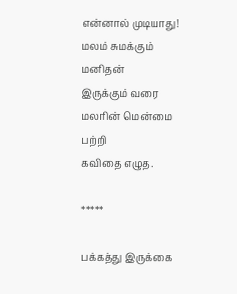என்னால் முடியாது!
மலம் சுமக்கும்
மனிதன்
இருக்கும் வரை
மலரின் மென்மை பற்றி
கவிதை எழுத.

*****

பக்கத்து இருக்கை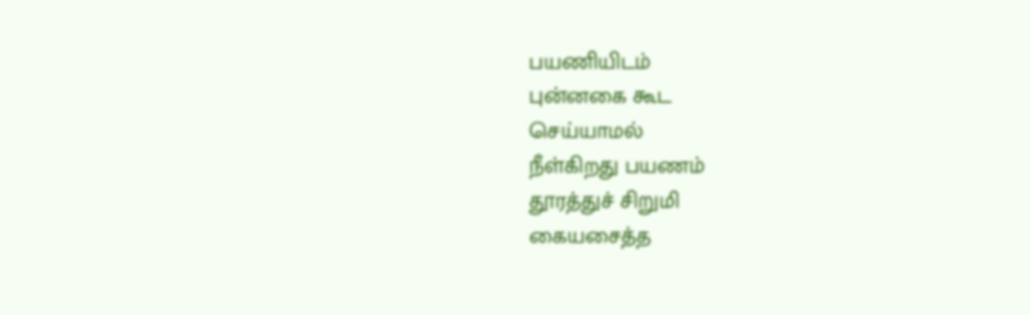பயணியிடம்
புன்னகை கூட
செய்யாமல்
நீள்கிறது பயணம்
தூரத்துச் சிறுமி
கையசைத்த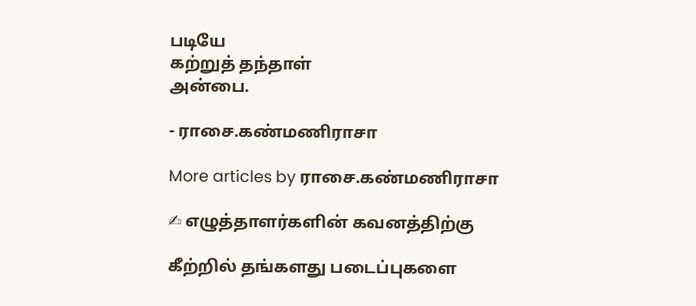படியே
கற்றுத் தந்தாள்
அன்பை.

- ராசை.கண்மணிராசா

More articles by ராசை.கண்மணிராசா

✍ எழுத்தாளர்களின் கவனத்திற்கு

கீற்றில் தங்களது படைப்புகளை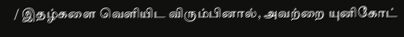/ இதழ்களை வெளியிட விரும்பினால், அவற்றை யுனிகோட்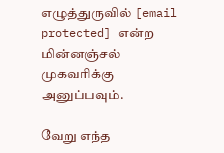எழுத்துருவில் [email protected] என்ற மின்னஞ்சல் முகவரிக்கு அனுப்பவும்.

வேறு எந்த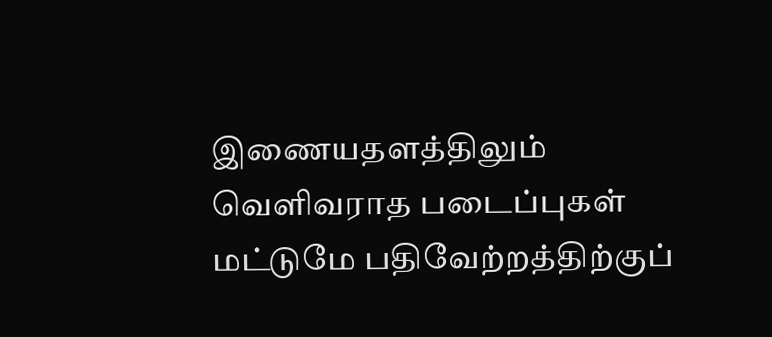இணையதளத்திலும் வெளிவராத படைப்புகள் மட்டுமே பதிவேற்றத்திற்குப்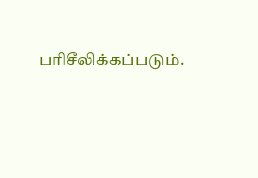பரிசீலிக்கப்படும்.